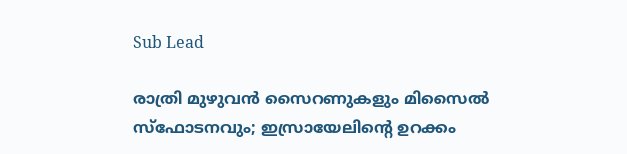Sub Lead

രാത്രി മുഴുവന്‍ സൈറണുകളും മിസൈല്‍ സ്‌ഫോടനവും; ഇസ്രായേലിന്റെ ഉറക്കം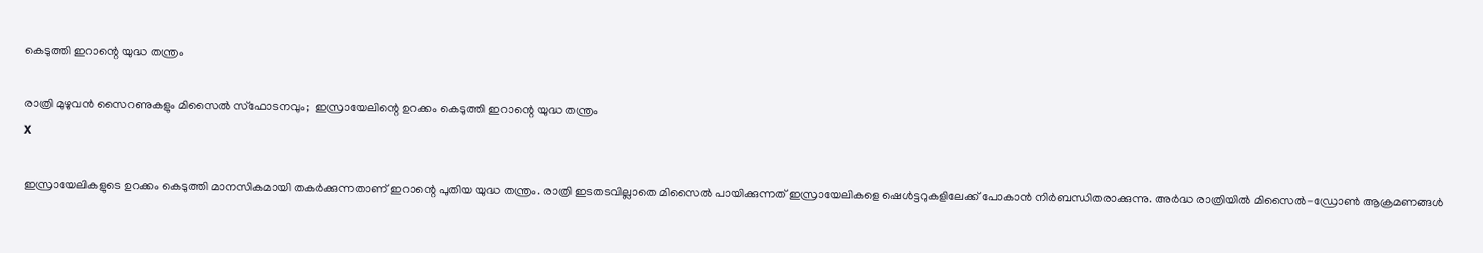കെടുത്തി ഇറാന്റെ യുദ്ധ തന്ത്രം

രാത്രി മുഴുവന്‍ സൈറണുകളും മിസൈല്‍ സ്‌ഫോടനവും;  ഇസ്രായേലിന്റെ ഉറക്കം കെടുത്തി ഇറാന്റെ യുദ്ധ തന്ത്രം
X

ഇസ്രായേലികളുടെ ഉറക്കം കെടുത്തി മാനസികമായി തകര്‍ക്കുന്നതാണ് ഇറാന്റെ പുതിയ യുദ്ധ തന്ത്രം. രാത്രി ഇടതടവില്ലാതെ മിസൈല്‍ പായിക്കുന്നത് ഇസ്രായേലികളെ ഷെള്‍ട്ടറുകളിലേക്ക് പോകാന്‍ നിര്‍ബന്ധിതരാക്കുന്നു. അര്‍ദ്ധ രാത്രിയില്‍ മിസൈല്‍-ഡ്രോണ്‍ ആക്രമണങ്ങള്‍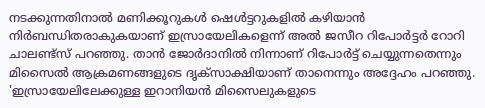നടക്കുന്നതിനാല്‍ മണിക്കൂറുകള്‍ ഷെള്‍ട്ടറുകളില്‍ കഴിയാന്‍ നിര്‍ബന്ധിതരാകുകയാണ് ഇസ്രായേലികളെന്ന് അല്‍ ജസീറ റിപോര്‍ട്ടര്‍ റോറി ചാലണ്ട്‌സ് പറഞ്ഞു. താന്‍ ജോര്‍ദാനില്‍ നിന്നാണ് റിപോര്‍ട്ട് ചെയ്യുന്നതെന്നും മിസൈല്‍ ആക്രമണങ്ങളുടെ ദൃക്‌സാക്ഷിയാണ് താനെന്നും അദ്ദേഹം പറഞ്ഞു. 'ഇസ്രായേലിലേക്കുള്ള ഇറാനിയന്‍ മിസൈലുകളുടെ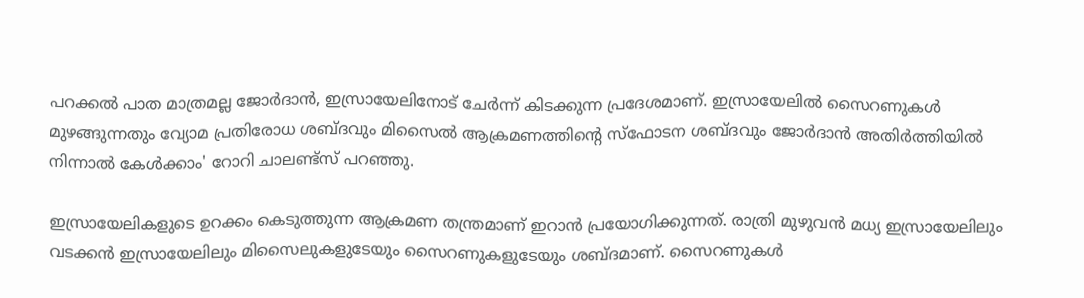പറക്കല്‍ പാത മാത്രമല്ല ജോര്‍ദാന്‍, ഇസ്രായേലിനോട് ചേര്‍ന്ന് കിടക്കുന്ന പ്രദേശമാണ്. ഇസ്രായേലില്‍ സൈറണുകള്‍ മുഴങ്ങുന്നതും വ്യോമ പ്രതിരോധ ശബ്ദവും മിസൈല്‍ ആക്രമണത്തിന്റെ സ്‌ഫോടന ശബ്ദവും ജോര്‍ദാന്‍ അതിര്‍ത്തിയില്‍ നിന്നാല്‍ കേള്‍ക്കാം' റോറി ചാലണ്ട്‌സ് പറഞ്ഞു.

ഇസ്രായേലികളുടെ ഉറക്കം കെടുത്തുന്ന ആക്രമണ തന്ത്രമാണ് ഇറാന്‍ പ്രയോഗിക്കുന്നത്. രാത്രി മുഴുവന്‍ മധ്യ ഇസ്രായേലിലും വടക്കന്‍ ഇസ്രായേലിലും മിസൈലുകളുടേയും സൈറണുകളുടേയും ശബ്ദമാണ്. സൈറണുകള്‍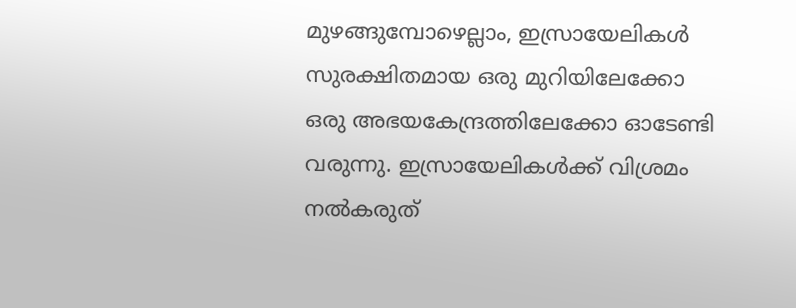മുഴങ്ങുമ്പോഴെല്ലാം, ഇസ്രായേലികള്‍ സുരക്ഷിതമായ ഒരു മുറിയിലേക്കോ ഒരു അഭയകേന്ദ്രത്തിലേക്കോ ഓടേണ്ടി വരുന്നു. ഇസ്രായേലികള്‍ക്ക് വിശ്രമം നല്‍കരുത്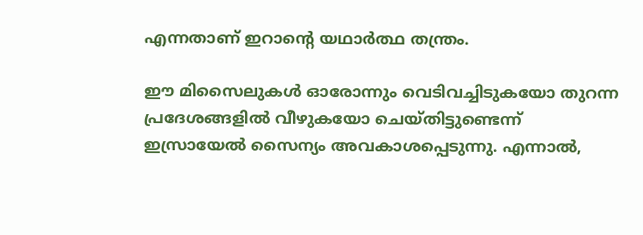എന്നതാണ് ഇറാന്റെ യഥാര്‍ത്ഥ തന്ത്രം.

ഈ മിസൈലുകള്‍ ഓരോന്നും വെടിവച്ചിടുകയോ തുറന്ന പ്രദേശങ്ങളില്‍ വീഴുകയോ ചെയ്തിട്ടുണ്ടെന്ന് ഇസ്രായേല്‍ സൈന്യം അവകാശപ്പെടുന്നു. എന്നാല്‍,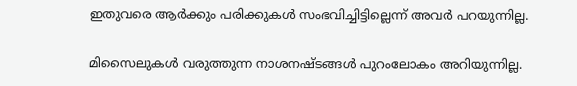ഇതുവരെ ആര്‍ക്കും പരിക്കുകള്‍ സംഭവിച്ചിട്ടില്ലെന്ന് അവര്‍ പറയുന്നില്ല.

മിസൈലുകള്‍ വരുത്തുന്ന നാശനഷ്ടങ്ങള്‍ പുറംലോകം അറിയുന്നില്ല.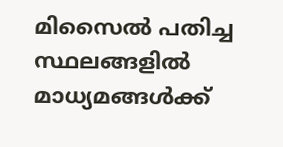മിസൈല്‍ പതിച്ച സ്ഥലങ്ങളില്‍ മാധ്യമങ്ങള്‍ക്ക്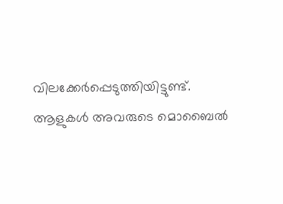വിലക്കേര്‍പ്പെടുത്തിയിട്ടുണ്ട്. ആളുകള്‍ അവരുടെ മൊബൈല്‍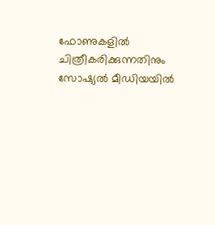ഫോണുകളില്‍ ചിത്രീകരിക്കുന്നതിനും സോഷ്യല്‍ മീഡിയയില്‍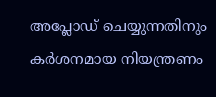അപ്ലോഡ് ചെയ്യുന്നതിനും കര്‍ശനമായ നിയന്ത്രണം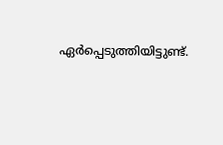ഏര്‍പ്പെടുത്തിയിട്ടുണ്ട്.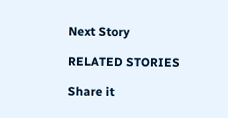Next Story

RELATED STORIES

Share it